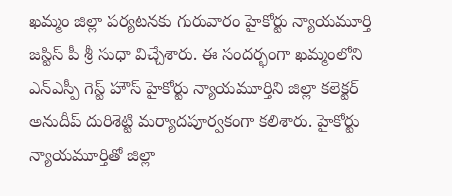ఖమ్మం జిల్లా పర్యటనకు గురువారం హైకోర్టు న్యాయమూర్తి జస్టిస్ పీ శ్రీ సుధా విచ్చేశారు. ఈ సందర్భంగా ఖమ్మంలోని ఎన్ఎస్పీ గెస్ట్ హౌస్ హైకోర్టు న్యాయమూర్తిని జిల్లా కలెక్టర్ అనుదీప్ దురిశెట్టి మర్యాదపూర్వకంగా కలిశారు. హైకోర్టు న్యాయమూర్తితో జిల్లా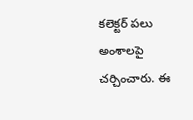కలెక్టర్ పలు అంశాలపై చర్చించారు. ఈ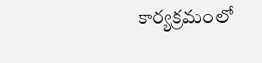కార్యక్రమంలో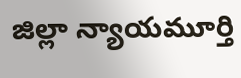జిల్లా న్యాయమూర్తి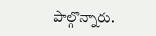పాల్గొన్నారు.